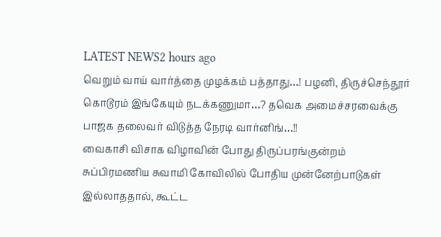LATEST NEWS2 hours ago
வெறும் வாய் வார்த்தை முழக்கம் பத்தாது…! பழனி, திருச்செந்தூர் கொடூரம் இங்கேயும் நடக்கணுமா…? தவெக அமைச்சரவைக்கு பாஜக தலைவர் விடுத்த நேரடி வார்னிங்…!!
வைகாசி விசாக விழாவின் போது திருப்பரங்குன்றம் சுப்பிரமணிய சுவாமி கோவிலில் போதிய முன்னேற்பாடுகள் இல்லாததால், கூட்ட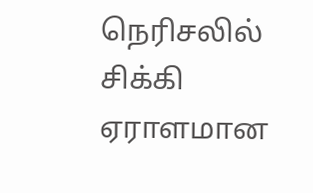நெரிசலில் சிக்கி ஏராளமான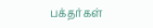பக்தர்கள்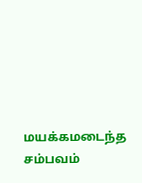மயக்கமடைந்த சம்பவம்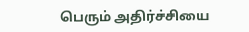பெரும் அதிர்ச்சியை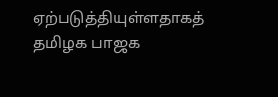ஏற்படுத்தியுள்ளதாகத் தமிழக பாஜக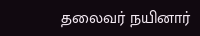தலைவர் நயினார்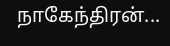நாகேந்திரன்...